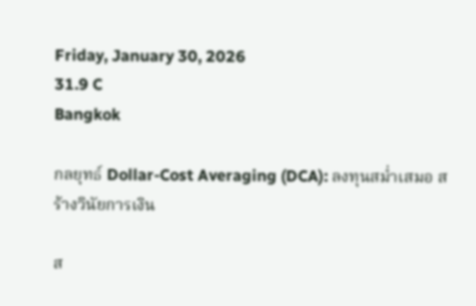Friday, January 30, 2026
31.9 C
Bangkok

กลยุทธ์ Dollar-Cost Averaging (DCA): ลงทุนสม่ำเสมอ สร้างวินัยการเงิน

ส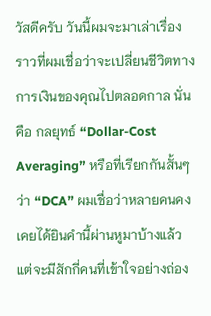วัสดีครับ วันนี้ผมจะมาเล่าเรื่องราวที่ผมเชื่อว่าจะเปลี่ยนชีวิตทางการเงินของคุณไปตลอดกาล นั่นคือ กลยุทธ์ “Dollar-Cost Averaging” หรือที่เรียกกันสั้นๆ ว่า “DCA” ผมเชื่อว่าหลายคนคงเคยได้ยินคำนี้ผ่านหูมาบ้างแล้ว แต่จะมีสักกี่คนที่เข้าใจอย่างถ่อง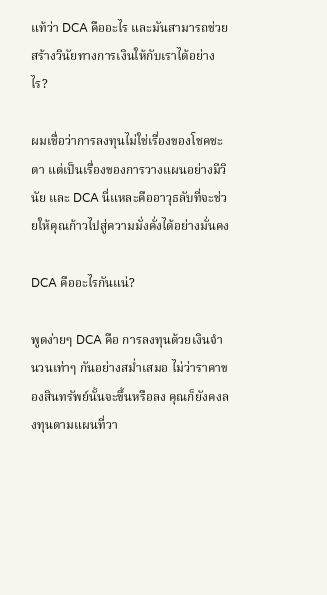แท้ว่า DCA คืออะไร และมันสามารถช่วยสร้างวินัยทางการเงินให้กับเราได้อย่างไร?

ผมเชื่อว่าการลงทุนไม่ใช่เรื่องของโชคชะตา แต่เป็นเรื่องของการวางแผนอย่างมีวินัย และ DCA นี่แหละคืออาวุธลับที่จะช่วยให้คุณก้าวไปสู่ความมั่งคั่งได้อย่างมั่นคง

DCA คืออะไรกันแน่?

พูดง่ายๆ DCA คือ การลงทุนด้วยเงินจำนวนเท่าๆ กันอย่างสม่ำเสมอ ไม่ว่าราคาของสินทรัพย์นั้นจะขึ้นหรือลง คุณก็ยังคงลงทุนตามแผนที่วา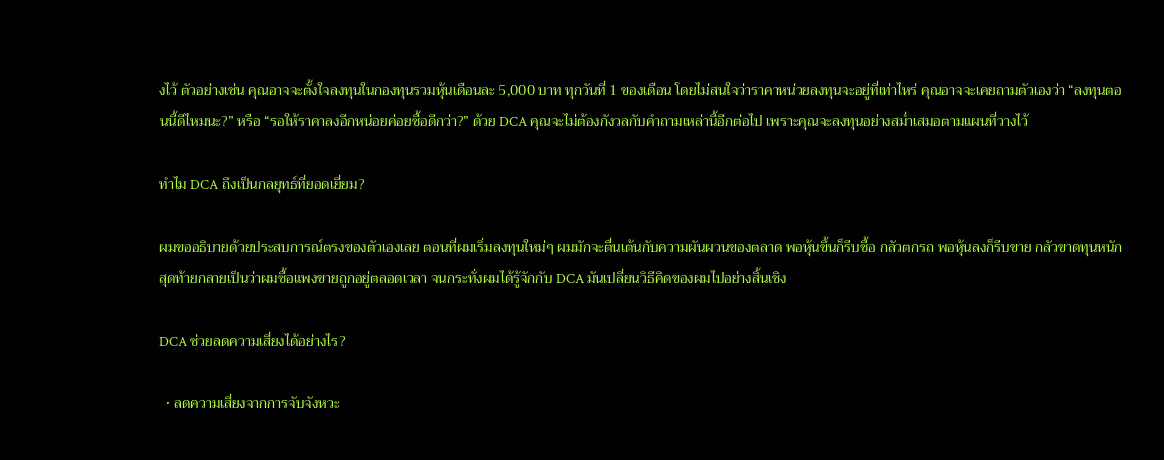งไว้ ตัวอย่างเช่น คุณอาจจะตั้งใจลงทุนในกองทุนรวมหุ้นเดือนละ 5,000 บาท ทุกวันที่ 1 ของเดือน โดยไม่สนใจว่าราคาหน่วยลงทุนจะอยู่ที่เท่าไหร่ คุณอาจจะเคยถามตัวเองว่า “ลงทุนตอนนี้ดีไหมนะ?” หรือ “รอให้ราคาลงอีกหน่อยค่อยซื้อดีกว่า?” ด้วย DCA คุณจะไม่ต้องกังวลกับคำถามเหล่านี้อีกต่อไป เพราะคุณจะลงทุนอย่างสม่ำเสมอตามแผนที่วางไว้

ทำไม DCA ถึงเป็นกลยุทธ์ที่ยอดเยี่ยม?

ผมขออธิบายด้วยประสบการณ์ตรงของตัวเองเลย ตอนที่ผมเริ่มลงทุนใหม่ๆ ผมมักจะตื่นเต้นกับความผันผวนของตลาด พอหุ้นขึ้นก็รีบซื้อ กลัวตกรถ พอหุ้นลงก็รีบขาย กลัวขาดทุนหนัก สุดท้ายกลายเป็นว่าผมซื้อแพงขายถูกอยู่ตลอดเวลา จนกระทั่งผมได้รู้จักกับ DCA มันเปลี่ยนวิธีคิดของผมไปอย่างสิ้นเชิง

DCA ช่วยลดความเสี่ยงได้อย่างไร?

  • ลดความเสี่ยงจากการจับจังหวะ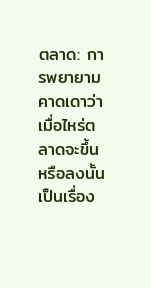ตลาด: การพยายามคาดเดาว่าเมื่อไหร่ตลาดจะขึ้นหรือลงนั้นเป็นเรื่อง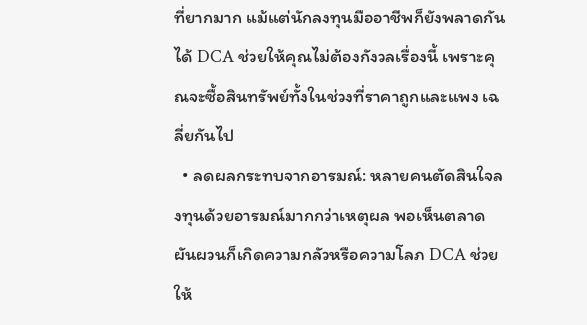ที่ยากมาก แม้แต่นักลงทุนมืออาชีพก็ยังพลาดกันได้ DCA ช่วยให้คุณไม่ต้องกังวลเรื่องนี้ เพราะคุณจะซื้อสินทรัพย์ทั้งในช่วงที่ราคาถูกและแพง เฉลี่ยกันไป
  • ลดผลกระทบจากอารมณ์: หลายคนตัดสินใจลงทุนด้วยอารมณ์มากกว่าเหตุผล พอเห็นตลาดผันผวนก็เกิดความกลัวหรือความโลภ DCA ช่วยให้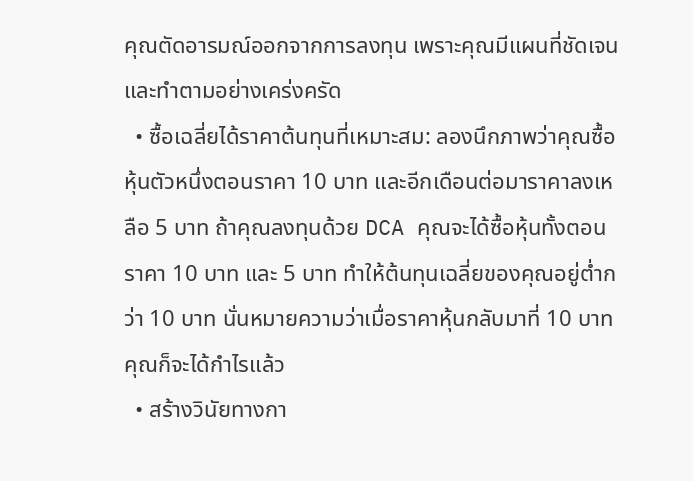คุณตัดอารมณ์ออกจากการลงทุน เพราะคุณมีแผนที่ชัดเจนและทำตามอย่างเคร่งครัด
  • ซื้อเฉลี่ยได้ราคาต้นทุนที่เหมาะสม: ลองนึกภาพว่าคุณซื้อหุ้นตัวหนึ่งตอนราคา 10 บาท และอีกเดือนต่อมาราคาลงเหลือ 5 บาท ถ้าคุณลงทุนด้วย DCA คุณจะได้ซื้อหุ้นทั้งตอนราคา 10 บาท และ 5 บาท ทำให้ต้นทุนเฉลี่ยของคุณอยู่ต่ำกว่า 10 บาท นั่นหมายความว่าเมื่อราคาหุ้นกลับมาที่ 10 บาท คุณก็จะได้กำไรแล้ว
  • สร้างวินัยทางกา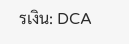รเงิน: DCA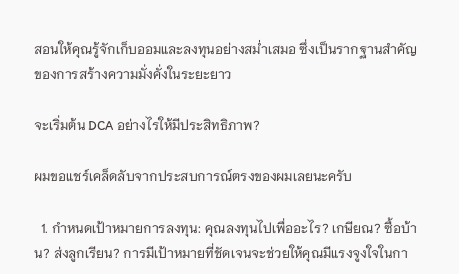สอนให้คุณรู้จักเก็บออมและลงทุนอย่างสม่ำเสมอ ซึ่งเป็นรากฐานสำคัญของการสร้างความมั่งคั่งในระยะยาว

จะเริ่มต้น DCA อย่างไรให้มีประสิทธิภาพ?

ผมขอแชร์เคล็ดลับจากประสบการณ์ตรงของผมเลยนะครับ

  1. กำหนดเป้าหมายการลงทุน: คุณลงทุนไปเพื่ออะไร? เกษียณ? ซื้อบ้าน? ส่งลูกเรียน? การมีเป้าหมายที่ชัดเจนจะช่วยให้คุณมีแรงจูงใจในกา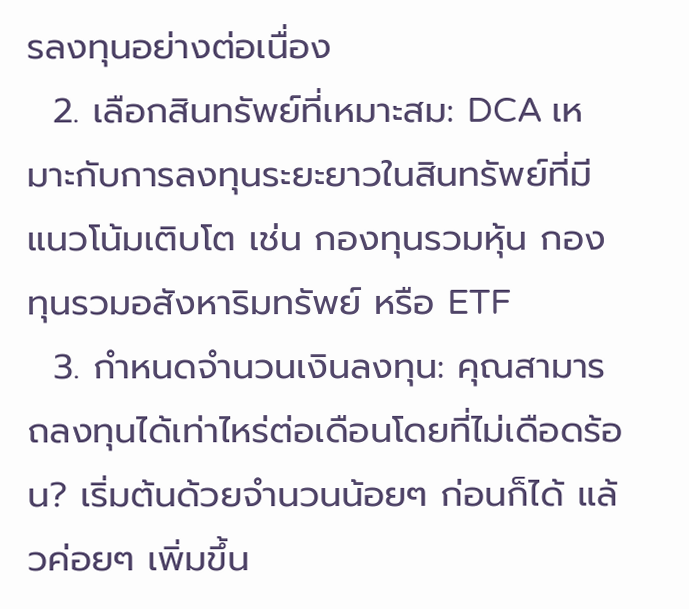รลงทุนอย่างต่อเนื่อง
  2. เลือกสินทรัพย์ที่เหมาะสม: DCA เหมาะกับการลงทุนระยะยาวในสินทรัพย์ที่มีแนวโน้มเติบโต เช่น กองทุนรวมหุ้น กองทุนรวมอสังหาริมทรัพย์ หรือ ETF
  3. กำหนดจำนวนเงินลงทุน: คุณสามารถลงทุนได้เท่าไหร่ต่อเดือนโดยที่ไม่เดือดร้อน? เริ่มต้นด้วยจำนวนน้อยๆ ก่อนก็ได้ แล้วค่อยๆ เพิ่มขึ้น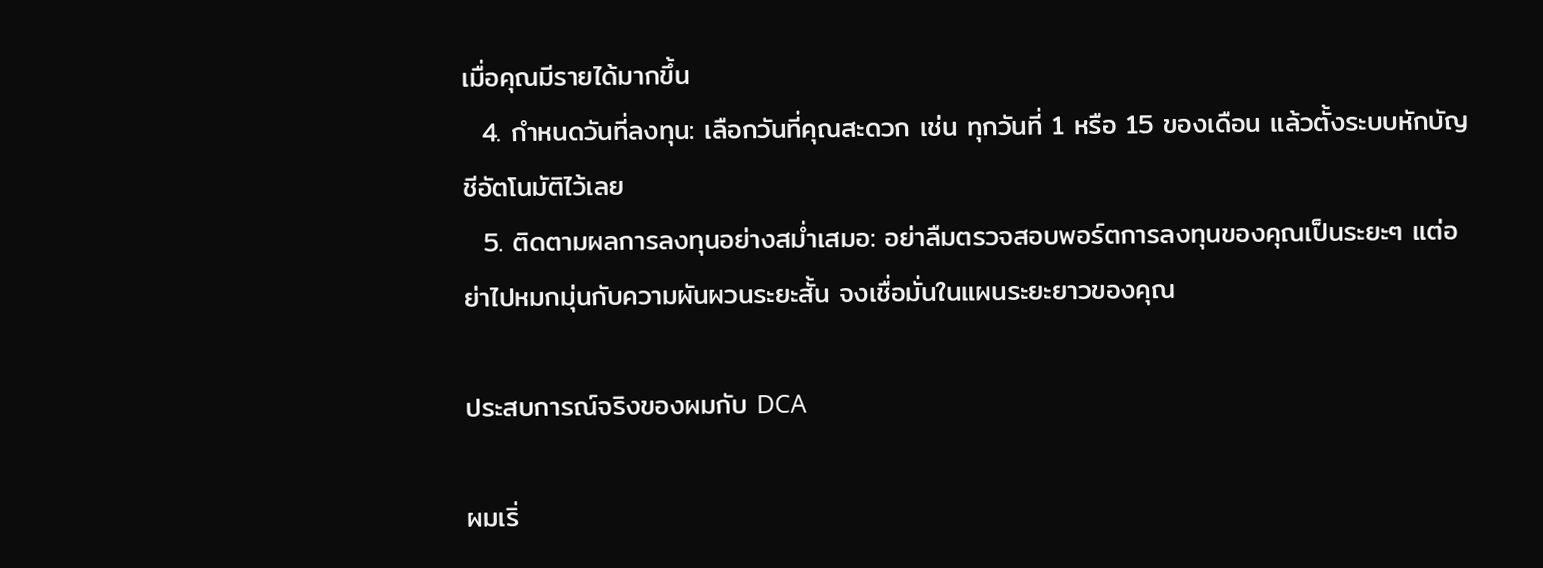เมื่อคุณมีรายได้มากขึ้น
  4. กำหนดวันที่ลงทุน: เลือกวันที่คุณสะดวก เช่น ทุกวันที่ 1 หรือ 15 ของเดือน แล้วตั้งระบบหักบัญชีอัตโนมัติไว้เลย
  5. ติดตามผลการลงทุนอย่างสม่ำเสมอ: อย่าลืมตรวจสอบพอร์ตการลงทุนของคุณเป็นระยะๆ แต่อย่าไปหมกมุ่นกับความผันผวนระยะสั้น จงเชื่อมั่นในแผนระยะยาวของคุณ

ประสบการณ์จริงของผมกับ DCA

ผมเริ่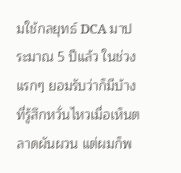มใช้กลยุทธ์ DCA มาประมาณ 5 ปีแล้ว ในช่วงแรกๆ ยอมรับว่าก็มีบ้างที่รู้สึกหวั่นไหวเมื่อเห็นตลาดผันผวน แต่ผมก็พ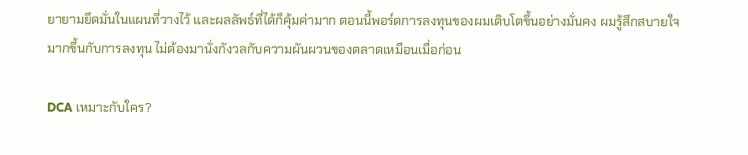ยายามยึดมั่นในแผนที่วางไว้ และผลลัพธ์ที่ได้ก็คุ้มค่ามาก ตอนนี้พอร์ตการลงทุนของผมเติบโตขึ้นอย่างมั่นคง ผมรู้สึกสบายใจมากขึ้นกับการลงทุน ไม่ต้องมานั่งกังวลกับความผันผวนของตลาดเหมือนเมื่อก่อน

DCA เหมาะกับใคร?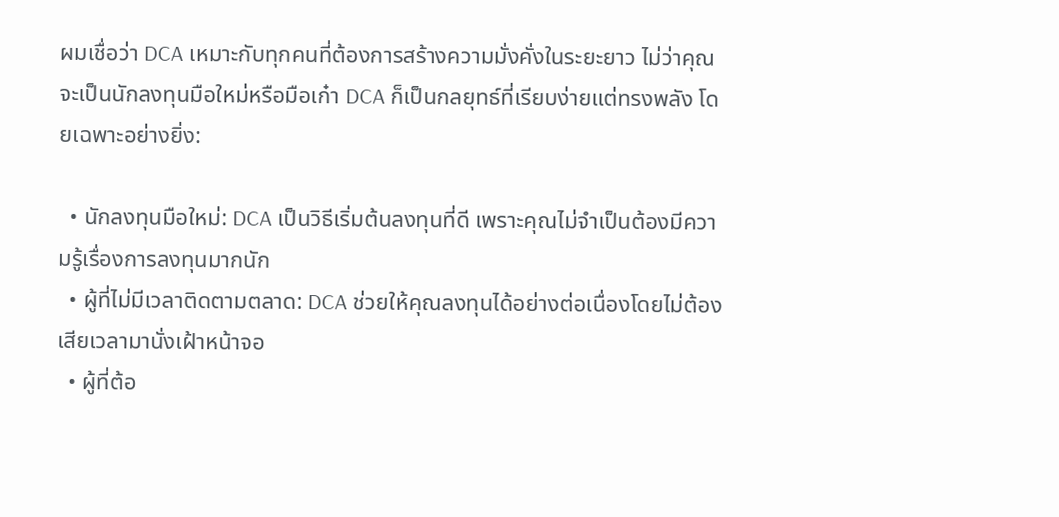ผมเชื่อว่า DCA เหมาะกับทุกคนที่ต้องการสร้างความมั่งคั่งในระยะยาว ไม่ว่าคุณจะเป็นนักลงทุนมือใหม่หรือมือเก๋า DCA ก็เป็นกลยุทธ์ที่เรียบง่ายแต่ทรงพลัง โดยเฉพาะอย่างยิ่ง:

  • นักลงทุนมือใหม่: DCA เป็นวิธีเริ่มต้นลงทุนที่ดี เพราะคุณไม่จำเป็นต้องมีความรู้เรื่องการลงทุนมากนัก
  • ผู้ที่ไม่มีเวลาติดตามตลาด: DCA ช่วยให้คุณลงทุนได้อย่างต่อเนื่องโดยไม่ต้องเสียเวลามานั่งเฝ้าหน้าจอ
  • ผู้ที่ต้อ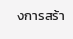งการสร้า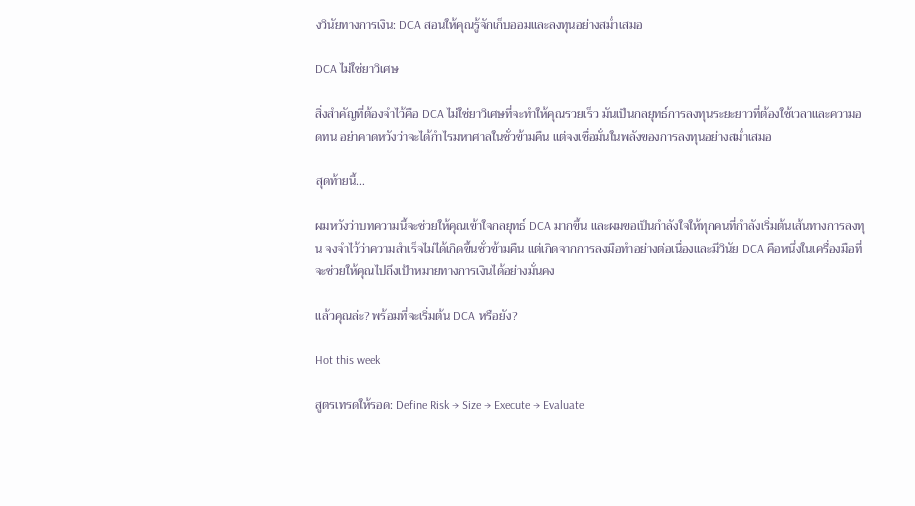งวินัยทางการเงิน: DCA สอนให้คุณรู้จักเก็บออมและลงทุนอย่างสม่ำเสมอ

DCA ไม่ใช่ยาวิเศษ

สิ่งสำคัญที่ต้องจำไว้คือ DCA ไม่ใช่ยาวิเศษที่จะทำให้คุณรวยเร็ว มันเป็นกลยุทธ์การลงทุนระยะยาวที่ต้องใช้เวลาและความอดทน อย่าคาดหวังว่าจะได้กำไรมหาศาลในชั่วข้ามคืน แต่จงเชื่อมั่นในพลังของการลงทุนอย่างสม่ำเสมอ

สุดท้ายนี้…

ผมหวังว่าบทความนี้จะช่วยให้คุณเข้าใจกลยุทธ์ DCA มากขึ้น และผมขอเป็นกำลังใจให้ทุกคนที่กำลังเริ่มต้นเส้นทางการลงทุน จงจำไว้ว่าความสำเร็จไม่ได้เกิดขึ้นชั่วข้ามคืน แต่เกิดจากการลงมือทำอย่างต่อเนื่องและมีวินัย DCA คือหนึ่งในเครื่องมือที่จะช่วยให้คุณไปถึงเป้าหมายทางการเงินได้อย่างมั่นคง

แล้วคุณล่ะ? พร้อมที่จะเริ่มต้น DCA หรือยัง?

Hot this week

สูตรเทรดให้รอด: Define Risk → Size → Execute → Evaluate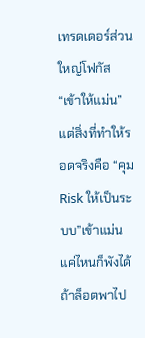เทรดเดอร์ส่วนใหญ่โฟกัส “เข้าให้แม่น” แต่สิ่งที่ทำให้รอดจริงคือ “คุม Risk ให้เป็นระบบ”เข้าแม่นแค่ไหนก็พังได้ ถ้าล็อตพาไป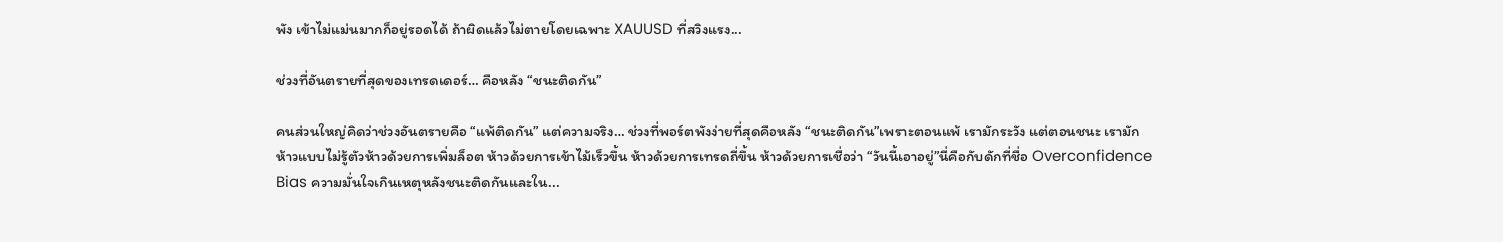พัง เข้าไม่แม่นมากก็อยู่รอดได้ ถ้าผิดแล้วไม่ตายโดยเฉพาะ XAUUSD ที่สวิงแรง...

ช่วงที่อันตรายที่สุดของเทรดเดอร์… คือหลัง “ชนะติดกัน”

คนส่วนใหญ่คิดว่าช่วงอันตรายคือ “แพ้ติดกัน” แต่ความจริง… ช่วงที่พอร์ตพังง่ายที่สุดคือหลัง “ชนะติดกัน”เพราะตอนแพ้ เรามักระวัง แต่ตอนชนะ เรามักห้าวแบบไม่รู้ตัวห้าวด้วยการเพิ่มล็อต ห้าวด้วยการเข้าไม้เร็วขึ้น ห้าวด้วยการเทรดถี่ขึ้น ห้าวด้วยการเชื่อว่า “วันนี้เอาอยู่”นี่คือกับดักที่ชื่อ Overconfidence Bias ความมั่นใจเกินเหตุหลังชนะติดกันและใน...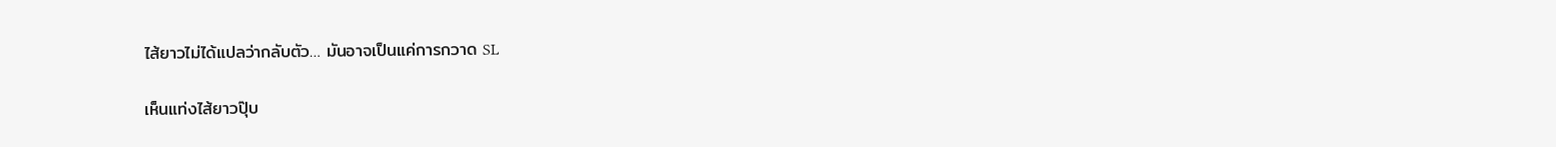ไส้ยาวไม่ได้แปลว่ากลับตัว… มันอาจเป็นแค่การกวาด SL

เห็นแท่งไส้ยาวปุ๊บ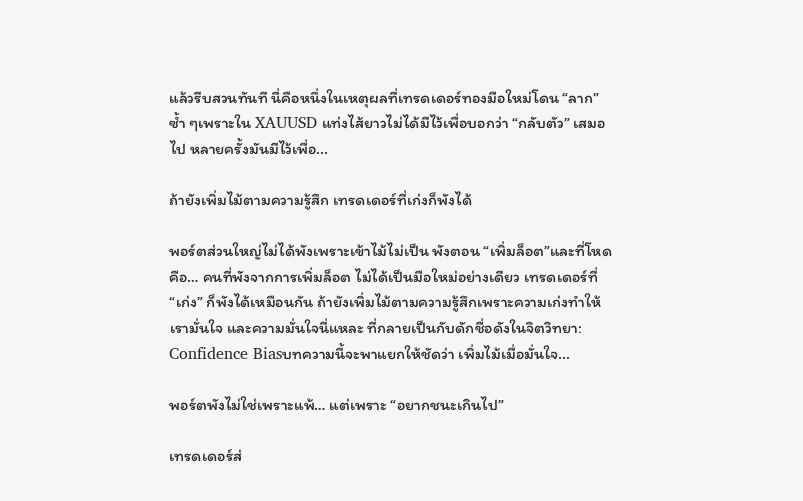แล้วรีบสวนทันที นี่คือหนึ่งในเหตุผลที่เทรดเดอร์ทองมือใหม่โดน “ลาก” ซ้ำ ๆเพราะใน XAUUSD แท่งไส้ยาวไม่ได้มีไว้เพื่อบอกว่า “กลับตัว” เสมอไป หลายครั้งมันมีไว้เพื่อ...

ถ้ายังเพิ่มไม้ตามความรู้สึก เทรดเดอร์ที่เก่งก็พังได้

พอร์ตส่วนใหญ่ไม่ได้พังเพราะเข้าไม้ไม่เป็น พังตอน “เพิ่มล็อต”และที่โหดคือ… คนที่พังจากการเพิ่มล็อต ไม่ได้เป็นมือใหม่อย่างเดียว เทรดเดอร์ที่ “เก่ง” ก็พังได้เหมือนกัน ถ้ายังเพิ่มไม้ตามความรู้สึกเพราะความเก่งทำให้เรามั่นใจ และความมั่นใจนี่แหละ ที่กลายเป็นกับดักชื่อดังในจิตวิทยา: Confidence Biasบทความนี้จะพาแยกให้ชัดว่า เพิ่มไม้เมื่อมั่นใจ...

พอร์ตพังไม่ใช่เพราะแพ้… แต่เพราะ “อยากชนะเกินไป”

เทรดเดอร์ส่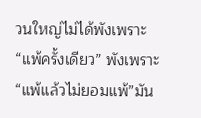วนใหญ่ไม่ได้พังเพราะ “แพ้ครั้งเดียว” พังเพราะ “แพ้แล้วไม่ยอมแพ้”มัน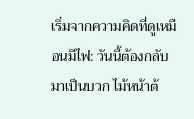เริ่มจากความคิดที่ดูเหมือนมีไฟ: วันนี้ต้องกลับมาเป็นบวก ไม้หน้าต้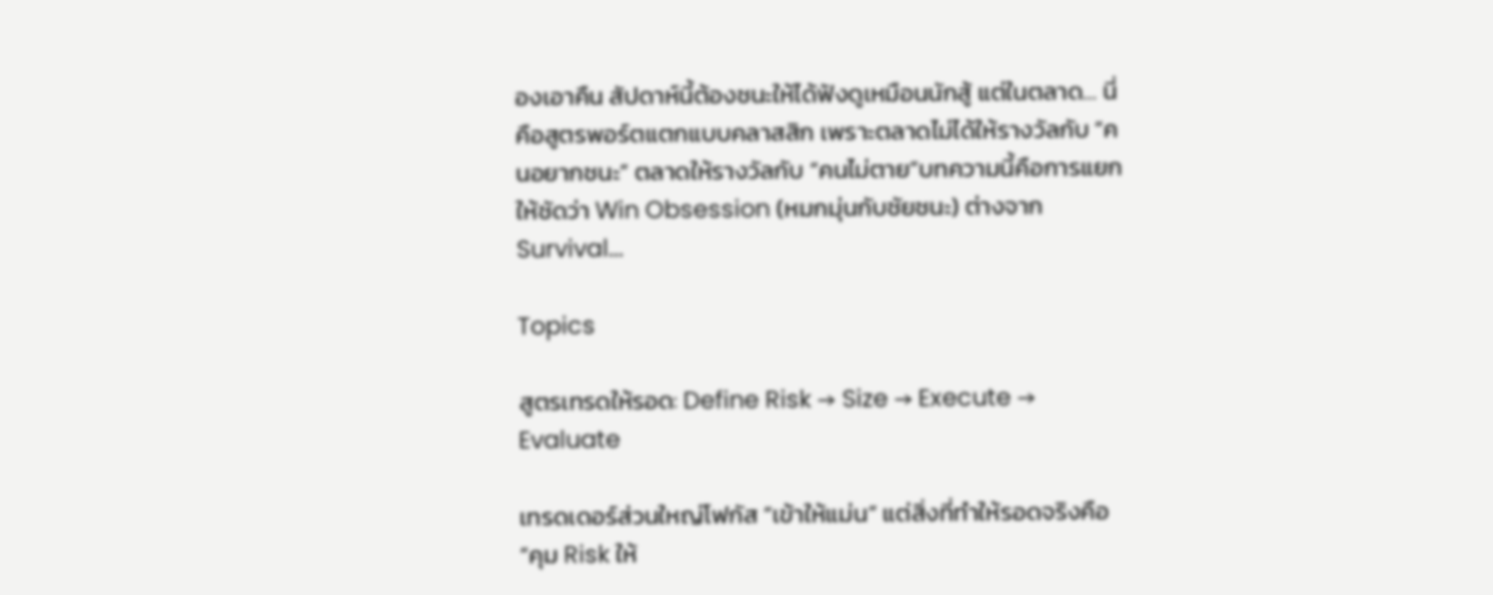องเอาคืน สัปดาห์นี้ต้องชนะให้ได้ฟังดูเหมือนนักสู้ แต่ในตลาด… นี่คือสูตรพอร์ตแตกแบบคลาสสิก เพราะตลาดไม่ได้ให้รางวัลกับ “คนอยากชนะ” ตลาดให้รางวัลกับ “คนไม่ตาย”บทความนี้คือการแยกให้ชัดว่า Win Obsession (หมกมุ่นกับชัยชนะ) ต่างจาก Survival...

Topics

สูตรเทรดให้รอด: Define Risk → Size → Execute → Evaluate

เทรดเดอร์ส่วนใหญ่โฟกัส “เข้าให้แม่น” แต่สิ่งที่ทำให้รอดจริงคือ “คุม Risk ให้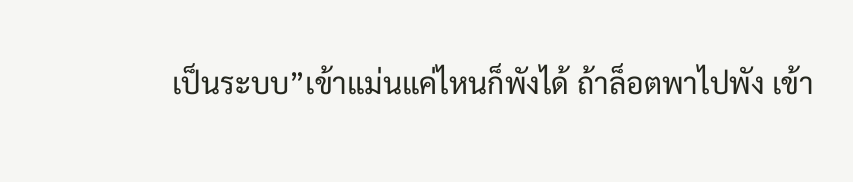เป็นระบบ”เข้าแม่นแค่ไหนก็พังได้ ถ้าล็อตพาไปพัง เข้า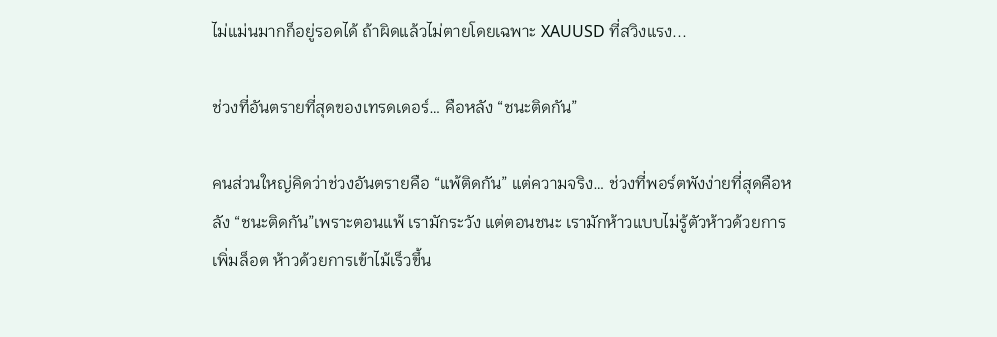ไม่แม่นมากก็อยู่รอดได้ ถ้าผิดแล้วไม่ตายโดยเฉพาะ XAUUSD ที่สวิงแรง...

ช่วงที่อันตรายที่สุดของเทรดเดอร์… คือหลัง “ชนะติดกัน”

คนส่วนใหญ่คิดว่าช่วงอันตรายคือ “แพ้ติดกัน” แต่ความจริง… ช่วงที่พอร์ตพังง่ายที่สุดคือหลัง “ชนะติดกัน”เพราะตอนแพ้ เรามักระวัง แต่ตอนชนะ เรามักห้าวแบบไม่รู้ตัวห้าวด้วยการเพิ่มล็อต ห้าวด้วยการเข้าไม้เร็วขึ้น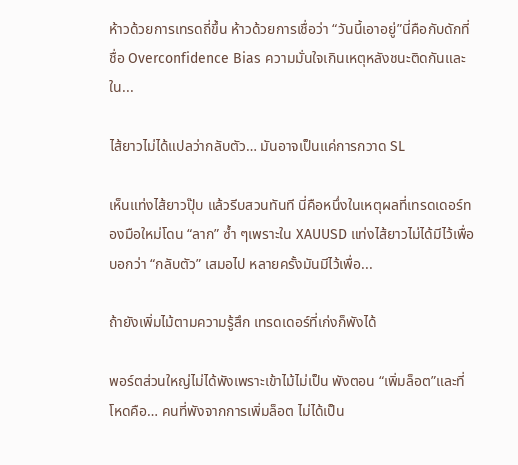ห้าวด้วยการเทรดถี่ขึ้น ห้าวด้วยการเชื่อว่า “วันนี้เอาอยู่”นี่คือกับดักที่ชื่อ Overconfidence Bias ความมั่นใจเกินเหตุหลังชนะติดกันและใน...

ไส้ยาวไม่ได้แปลว่ากลับตัว… มันอาจเป็นแค่การกวาด SL

เห็นแท่งไส้ยาวปุ๊บ แล้วรีบสวนทันที นี่คือหนึ่งในเหตุผลที่เทรดเดอร์ทองมือใหม่โดน “ลาก” ซ้ำ ๆเพราะใน XAUUSD แท่งไส้ยาวไม่ได้มีไว้เพื่อบอกว่า “กลับตัว” เสมอไป หลายครั้งมันมีไว้เพื่อ...

ถ้ายังเพิ่มไม้ตามความรู้สึก เทรดเดอร์ที่เก่งก็พังได้

พอร์ตส่วนใหญ่ไม่ได้พังเพราะเข้าไม้ไม่เป็น พังตอน “เพิ่มล็อต”และที่โหดคือ… คนที่พังจากการเพิ่มล็อต ไม่ได้เป็น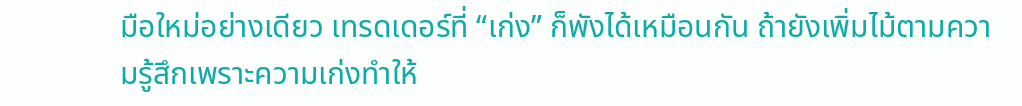มือใหม่อย่างเดียว เทรดเดอร์ที่ “เก่ง” ก็พังได้เหมือนกัน ถ้ายังเพิ่มไม้ตามความรู้สึกเพราะความเก่งทำให้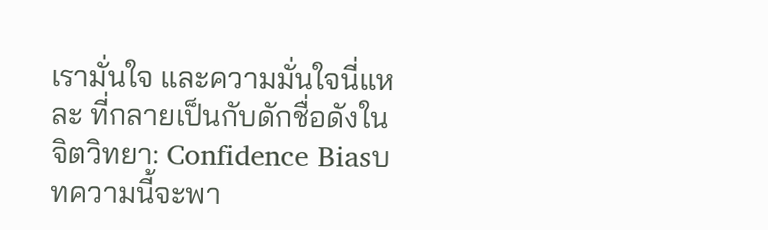เรามั่นใจ และความมั่นใจนี่แหละ ที่กลายเป็นกับดักชื่อดังในจิตวิทยา: Confidence Biasบทความนี้จะพา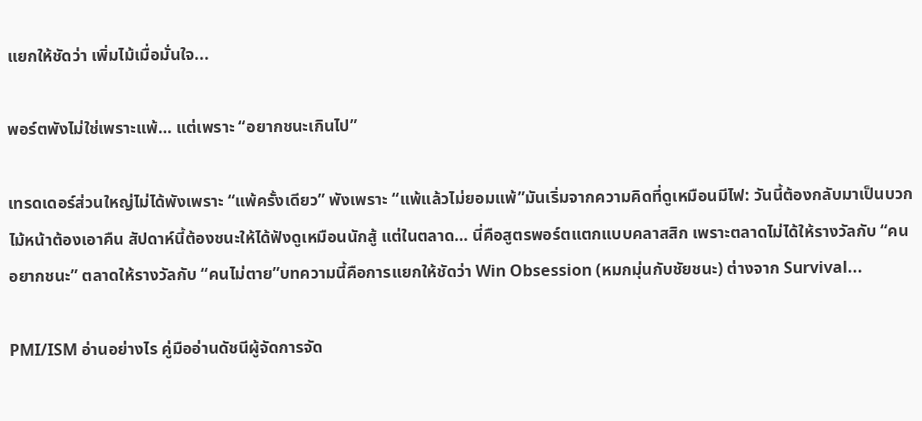แยกให้ชัดว่า เพิ่มไม้เมื่อมั่นใจ...

พอร์ตพังไม่ใช่เพราะแพ้… แต่เพราะ “อยากชนะเกินไป”

เทรดเดอร์ส่วนใหญ่ไม่ได้พังเพราะ “แพ้ครั้งเดียว” พังเพราะ “แพ้แล้วไม่ยอมแพ้”มันเริ่มจากความคิดที่ดูเหมือนมีไฟ: วันนี้ต้องกลับมาเป็นบวก ไม้หน้าต้องเอาคืน สัปดาห์นี้ต้องชนะให้ได้ฟังดูเหมือนนักสู้ แต่ในตลาด… นี่คือสูตรพอร์ตแตกแบบคลาสสิก เพราะตลาดไม่ได้ให้รางวัลกับ “คนอยากชนะ” ตลาดให้รางวัลกับ “คนไม่ตาย”บทความนี้คือการแยกให้ชัดว่า Win Obsession (หมกมุ่นกับชัยชนะ) ต่างจาก Survival...

PMI/ISM อ่านอย่างไร คู่มืออ่านดัชนีผู้จัดการจัด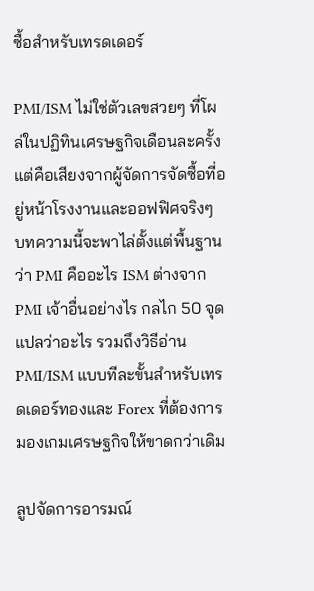ซื้อสำหรับเทรดเดอร์

PMI/ISM ไม่ใช่ตัวเลขสวยๆ ที่โผล่ในปฏิทินเศรษฐกิจเดือนละครั้ง แต่คือเสียงจากผู้จัดการจัดซื้อที่อยู่หน้าโรงงานและออฟฟิศจริงๆ บทความนี้จะพาไล่ตั้งแต่พื้นฐานว่า PMI คืออะไร ISM ต่างจาก PMI เจ้าอื่นอย่างไร กลไก 50 จุดแปลว่าอะไร รวมถึงวิธีอ่าน PMI/ISM แบบทีละขั้นสำหรับเทรดเดอร์ทองและ Forex ที่ต้องการมองเกมเศรษฐกิจให้ขาดกว่าเดิม

ลูปจัดการอารมณ์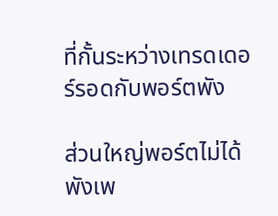ที่กั้นระหว่างเทรดเดอร์รอดกับพอร์ตพัง

ส่วนใหญ่พอร์ตไม่ได้พังเพ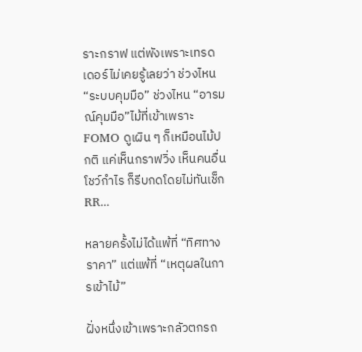ราะกราฟ แต่พังเพราะเทรดเดอร์ไม่เคยรู้เลยว่า ช่วงไหน “ระบบคุมมือ” ช่วงไหน “อารมณ์คุมมือ”ไม้ที่เข้าเพราะ FOMO ดูเผิน ๆ ก็เหมือนไม้ปกติ แค่เห็นกราฟวิ่ง เห็นคนอื่นโชว์กำไร ก็รีบกดโดยไม่ทันเช็ก RR...

หลายครั้งไม่ได้แพ้ที่ “ทิศทางราคา” แต่แพ้ที่ “เหตุผลในการเข้าไม้”

ฝั่งหนึ่งเข้าเพราะกลัวตกรถ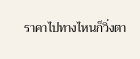ราคาไปทางไหนก็วิ่งตา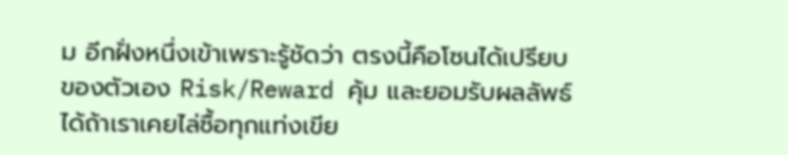ม อีกฝั่งหนึ่งเข้าเพราะรู้ชัดว่า ตรงนี้คือโซนได้เปรียบของตัวเอง Risk/Reward คุ้ม และยอมรับผลลัพธ์ได้ถ้าเราเคยไล่ซื้อทุกแท่งเขีย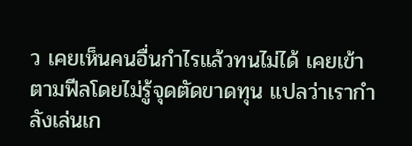ว เคยเห็นคนอื่นกำไรแล้วทนไม่ได้ เคยเข้าตามฟีลโดยไม่รู้จุดตัดขาดทุน แปลว่าเรากำลังเล่นเก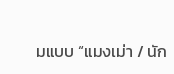มแบบ “แมงเม่า / นัก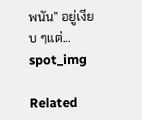พนัน” อยู่เงียบ ๆแต่...
spot_img

Related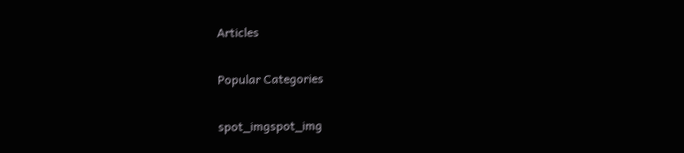Articles

Popular Categories

spot_imgspot_img